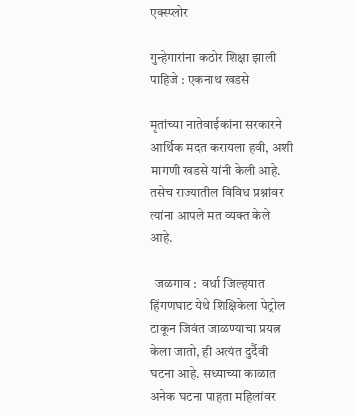एक्स्प्लोर

गुन्हेगारांना कठोर शिक्षा झाली पाहिजे : एकनाथ खडसे

मृतांच्या नातेवाईकांना सरकारने आर्थिक मदत करायला हवी, अशी मागणी खडसे यांनी केली आहे. तसेच राज्यातील विविध प्रश्नांवर त्यांना आपले मत व्यक्त केले आहे.

  जळगाव :  वर्धा जिल्हयात हिंगणघाट येथे शिक्षिकेला पेट्रोल टाकून जिवंत जाळण्याचा प्रयत्न केला जातो, ही अत्यंत दुर्दैवी घटना आहे. सध्याच्या काळात अनेक घटना पाहता महिलांवर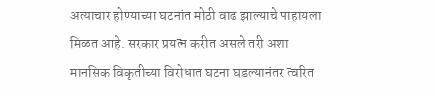अत्याचार होण्याच्या घटनांत मोठी वाढ झाल्याचे पाहायला मिळत आहे. सरकार प्रयत्न करीत असले तरी अशा मानसिक विकृतीच्या विरोधात घटना घडल्यानंतर त्वरित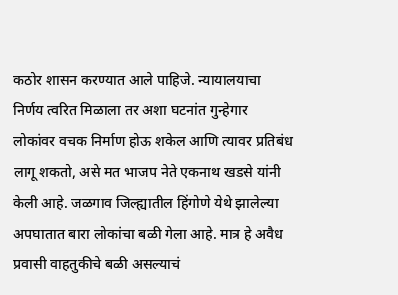कठोर शासन करण्यात आले पाहिजे. न्यायालयाचा निर्णय त्वरित मिळाला तर अशा घटनांत गुन्हेगार लोकांवर वचक निर्माण होऊ शकेल आणि त्यावर प्रतिबंध लागू शकतो, असे मत भाजप नेते एकनाथ खडसे यांनी केली आहे. जळगाव जिल्ह्यातील हिंगोणे येथे झालेल्या अपघातात बारा लोकांचा बळी गेला आहे. मात्र हे अवैध प्रवासी वाहतुकीचे बळी असल्याचं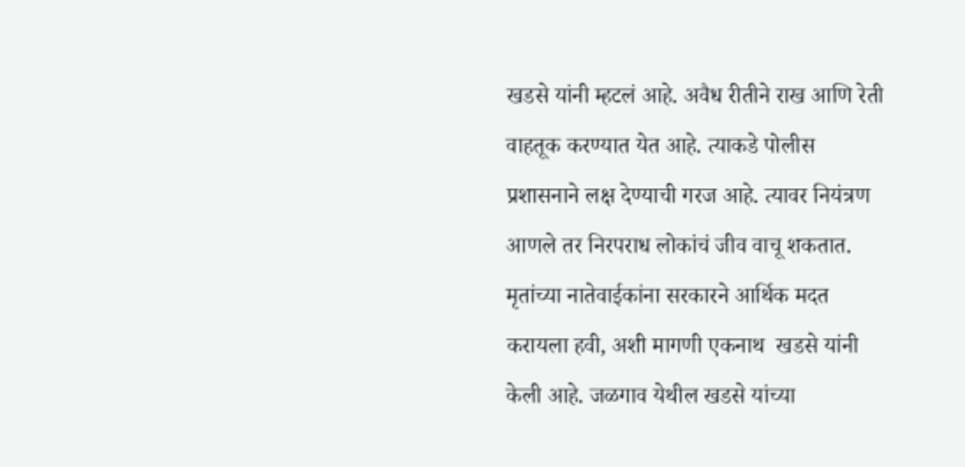खडसे यांनी म्हटलं आहे. अवैध रीतीने राख आणि रेती वाहतूक करण्यात येत आहे. त्याकडे पोलीस प्रशासनाने लक्ष देण्याची गरज आहे. त्यावर नियंत्रण आणले तर निरपराध लोकांचं जीव वाचू शकतात. मृतांच्या नातेवाईकांना सरकारने आर्थिक मदत करायला हवी, अशी मागणी एकनाथ  खडसे यांनी केली आहे. जळगाव येथील खडसे यांच्या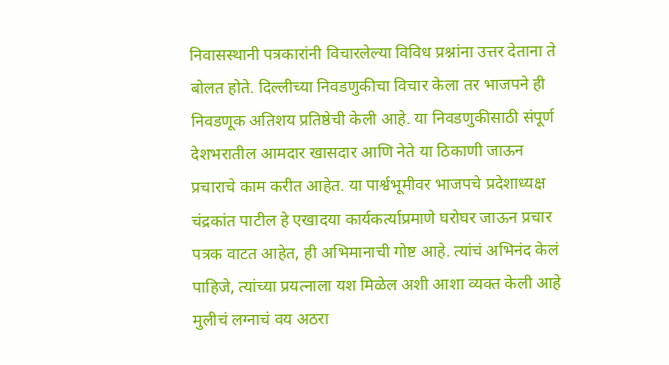निवासस्थानी पत्रकारांनी विचारलेल्या विविध प्रश्नांना उत्तर देताना ते बोलत होते. दिल्लीच्या निवडणुकीचा विचार केला तर भाजपने ही निवडणूक अतिशय प्रतिष्ठेची केली आहे. या निवडणुकीसाठी संपूर्ण देशभरातील आमदार खासदार आणि नेते या ठिकाणी जाऊन प्रचाराचे काम करीत आहेत. या पार्श्वभूमीवर भाजपचे प्रदेशाध्यक्ष चंद्रकांत पाटील हे एखादया कार्यकर्त्याप्रमाणे घरोघर जाऊन प्रचार पत्रक वाटत आहेत, ही अभिमानाची गोष्ट आहे. त्यांचं अभिनंद केलं पाहिजे, त्यांच्या प्रयत्नाला यश मिळेल अशी आशा व्यक्त केली आहे मुलीचं लग्नाचं वय अठरा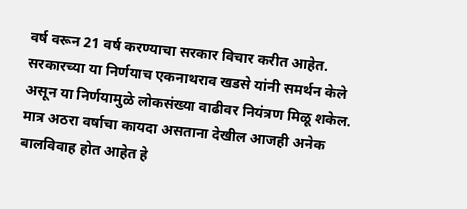वर्ष वरून 21 वर्ष करण्याचा सरकार विचार करीत आहेत. सरकारच्या या निर्णयाच एकनाथराव खडसे यांनी समर्थन केले असून या निर्णयामुळे लोकसंख्या वाढीवर नियंत्रण मिळू शकेल. मात्र अठरा वर्षाचा कायदा असताना देखील आजही अनेक बालविवाह होत आहेत हे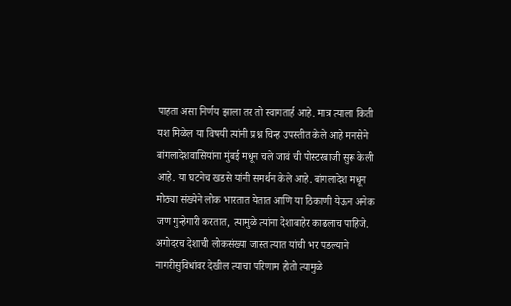पाहता असा निर्णय झाला तर तो स्वागतार्ह आहे. मात्र त्याला किती यश मिळेल या विषयी त्यांनी प्रश्न चिन्ह उपस्तीत केले आहे मनसेने बांगलादेशवासियांना मुंबई मधून चले जावं ची पोस्टरबाजी सुरू केली आहे. या घटनेच खडसे यांनी समर्थन केले आहे. बांगलादेश मधून मोठ्या संख्येने लोक भारतात येतात आणि या ठिकाणी येऊन अनेक जण गुन्हेगारी करतात, त्यामुळे त्यांना देशाबाहेर काढलाच पाहिजे. अगोदरच देशाची लोकसंख्या जास्त त्यात यांची भर पडल्याने नागरीसुविधांवर देखील त्याचा परिणाम होतो त्यामुळे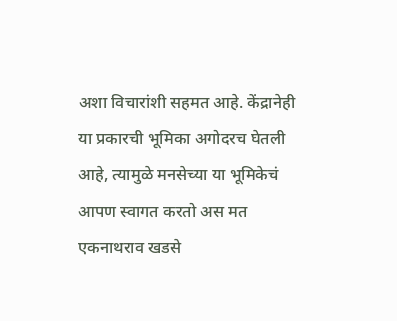अशा विचारांशी सहमत आहे. केंद्रानेही या प्रकारची भूमिका अगोदरच घेतली आहे, त्यामुळे मनसेच्या या भूमिकेचं आपण स्वागत करतो अस मत एकनाथराव खडसे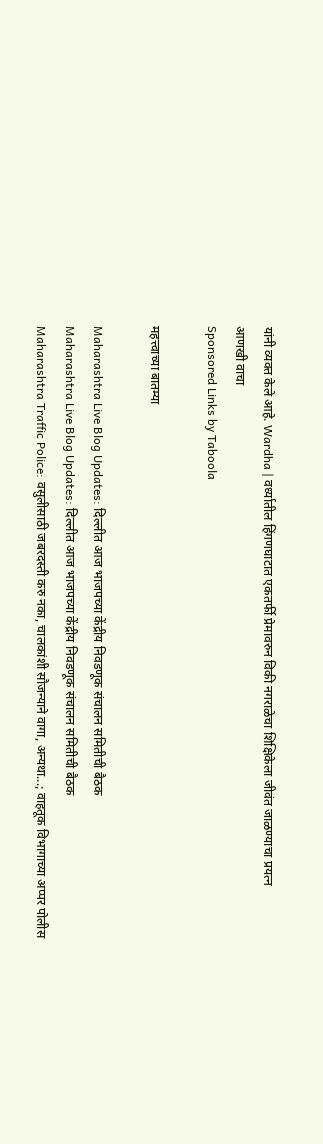यांनी व्यक्त केले आहे. Wardha | वर्ध्यातील हिंगणघाटात एकतर्फी प्रेमावरुन विकी नगराळेचा शिक्षिकेला जीवंत जाळण्याचा प्रयत्न
आणखी वाचा
Sponsored Links by Taboola

महत्त्वाच्या बातम्या

Maharashtra Live Blog Updates: दिल्लीत आज भाजपच्या केंद्रीय निवडणूक संचालन समितीची बैठक
Maharashtra Live Blog Updates: दिल्लीत आज भाजपच्या केंद्रीय निवडणूक संचालन समितीची बैठक
Maharashtra Traffic Police: वसुलीसाठी जबरदस्ती करु नका, चालकांशी सौजन्याने वागा, अन्यथा...; वाहतूक विभागाच्या अप्पर पोलीस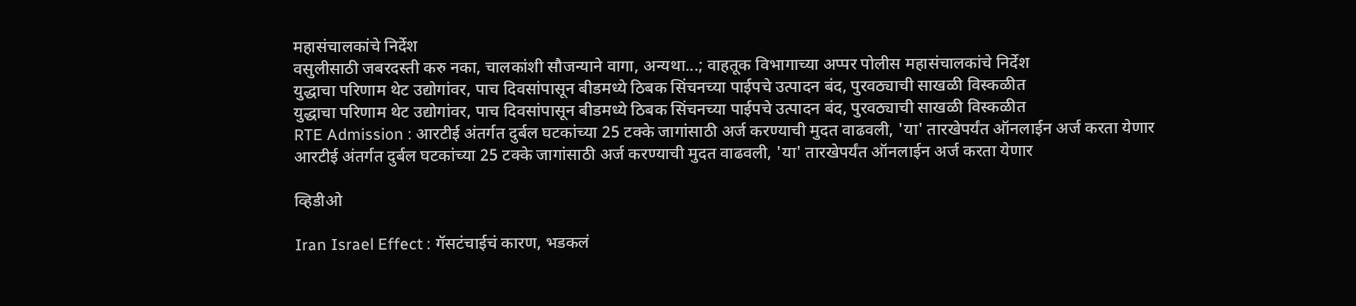महासंचालकांचे निर्देश
वसुलीसाठी जबरदस्ती करु नका, चालकांशी सौजन्याने वागा, अन्यथा...; वाहतूक विभागाच्या अप्पर पोलीस महासंचालकांचे निर्देश
युद्धाचा परिणाम थेट उद्योगांवर, पाच दिवसांपासून बीडमध्ये ठिबक सिंचनच्या पाईपचे उत्पादन बंद, पुरवठ्याची साखळी विस्कळीत
युद्धाचा परिणाम थेट उद्योगांवर, पाच दिवसांपासून बीडमध्ये ठिबक सिंचनच्या पाईपचे उत्पादन बंद, पुरवठ्याची साखळी विस्कळीत
RTE Admission : आरटीई अंतर्गत दुर्बल घटकांच्या 25 टक्के जागांसाठी अर्ज करण्याची मुदत वाढवली, 'या' तारखेपर्यंत ऑनलाईन अर्ज करता येणार
आरटीई अंतर्गत दुर्बल घटकांच्या 25 टक्के जागांसाठी अर्ज करण्याची मुदत वाढवली, 'या' तारखेपर्यंत ऑनलाईन अर्ज करता येणार

व्हिडीओ

Iran Israel Effect : गॅसटंचाईचं कारण, भडकलं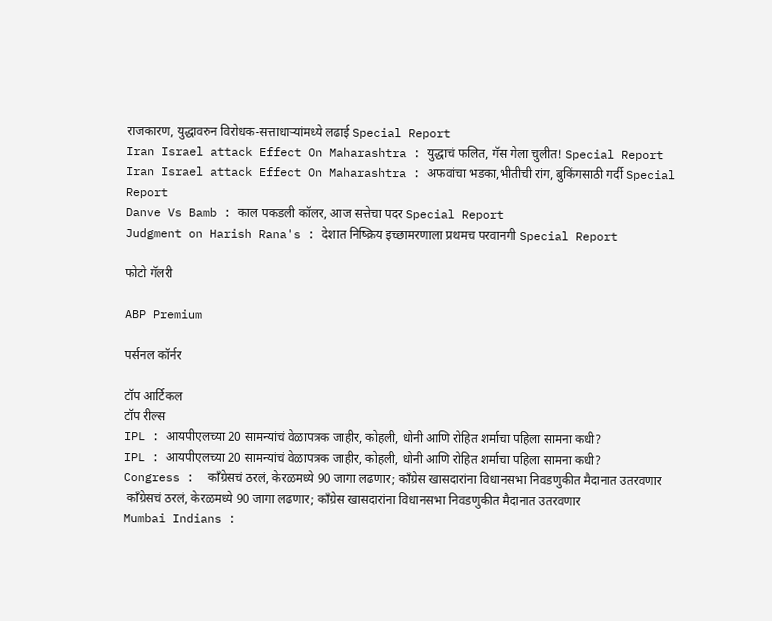राजकारण, युद्धावरुन विरोधक-सत्ताधाऱ्यांमध्ये लढाई Special Report
Iran Israel attack Effect On Maharashtra : युद्धाचं फलित, गॅस गेला चुलीत! Special Report
Iran Israel attack Effect On Maharashtra : अफवांचा भडका,भीतीची रांग, बुकिंगसाठी गर्दी Special Report
Danve Vs Bamb : काल पकडली कॉलर, आज सत्तेचा पदर Special Report
Judgment on Harish Rana's : देशात निष्क्रिय इच्छामरणाला प्रथमच परवानगी Special Report

फोटो गॅलरी

ABP Premium

पर्सनल कॉर्नर

टॉप आर्टिकल
टॉप रील्स
IPL : आयपीएलच्या 20 सामन्यांचं वेळापत्रक जाहीर, कोहली, धोनी आणि रोहित शर्माचा पहिला सामना कधी?
IPL : आयपीएलच्या 20 सामन्यांचं वेळापत्रक जाहीर, कोहली, धोनी आणि रोहित शर्माचा पहिला सामना कधी?
Congress :  काँग्रेसचं ठरलं, केरळमध्ये 90 जागा लढणार; काँग्रेस खासदारांना विधानसभा निवडणुकीत मैदानात उतरवणार
 काँग्रेसचं ठरलं, केरळमध्ये 90 जागा लढणार; काँग्रेस खासदारांना विधानसभा निवडणुकीत मैदानात उतरवणार
Mumbai Indians :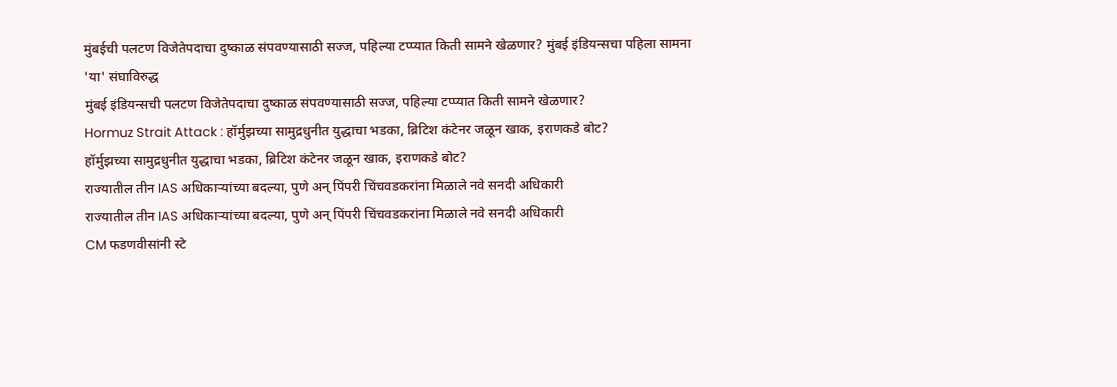मुंबईची पलटण विजेतेपदाचा दुष्काळ संपवण्यासाठी सज्ज, पहिल्या टप्प्यात किती सामने खेळणार? मुंबई इंडियन्सचा पहिला सामना 'या' संघाविरुद्ध
मुंबई इंडियन्सची पलटण विजेतेपदाचा दुष्काळ संपवण्यासाठी सज्ज, पहिल्या टप्प्यात किती सामने खेळणार?
Hormuz Strait Attack : हॉर्मुझच्या सामुद्रधुनीत युद्धाचा भडका, ब्रिटिश कंटेनर जळून खाक, इराणकडे बोट?
हॉर्मुझच्या सामुद्रधुनीत युद्धाचा भडका, ब्रिटिश कंटेनर जळून खाक, इराणकडे बोट?
राज्यातील तीन IAS अधिकाऱ्यांच्या बदल्या, पुणे अन् पिंपरी चिंचवडकरांना मिळाले नवे सनदी अधिकारी
राज्यातील तीन IAS अधिकाऱ्यांच्या बदल्या, पुणे अन् पिंपरी चिंचवडकरांना मिळाले नवे सनदी अधिकारी
CM फडणवीसांनी स्टे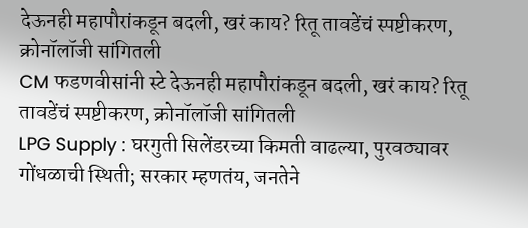देऊनही महापौरांकडून बदली, खरं काय? रितू तावडेंचं स्पष्टीकरण, क्रोनॉलॉजी सांगितली
CM फडणवीसांनी स्टे देऊनही महापौरांकडून बदली, खरं काय? रितू तावडेंचं स्पष्टीकरण, क्रोनॉलॉजी सांगितली
LPG Supply : घरगुती सिलेंडरच्या किमती वाढल्या, पुरवठ्यावर गोंधळाची स्थिती; सरकार म्हणतंय, जनतेने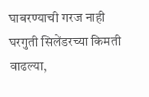घाबरण्याची गरज नाही
घरगुती सिलेंडरच्या किमती वाढल्या,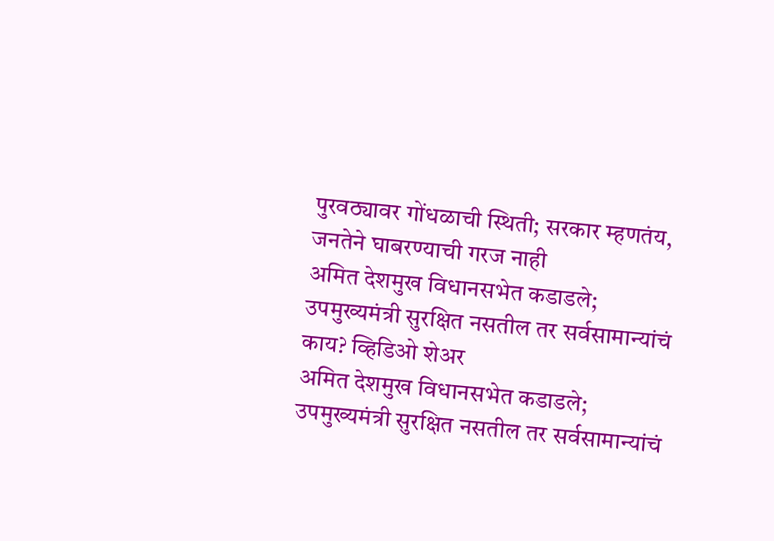पुरवठ्यावर गोंधळाची स्थिती; सरकार म्हणतंय, जनतेने घाबरण्याची गरज नाही
अमित देशमुख विधानसभेत कडाडले; उपमुख्यमंत्री सुरक्षित नसतील तर सर्वसामान्यांचं काय? व्हिडिओ शेअर
अमित देशमुख विधानसभेत कडाडले; उपमुख्यमंत्री सुरक्षित नसतील तर सर्वसामान्यांचं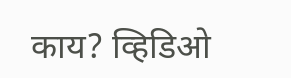काय? व्हिडिओ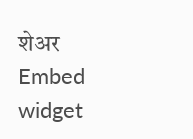शेअर
Embed widget